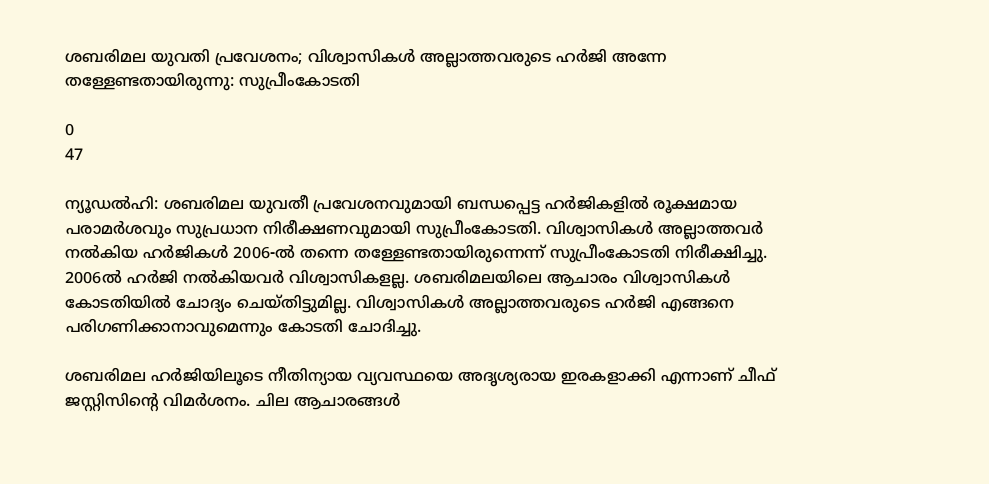ശബരിമല യുവതി പ്രവേശനം; വിശ്വാസികള്‍ അല്ലാത്തവരുടെ ഹര്‍ജി അന്നേ തള്ളേണ്ടതായിരുന്നു: സുപ്രീംകോടതി

0
47

ന്യൂഡല്‍ഹി: ശബരിമല യുവതീ പ്രവേശനവുമായി ബന്ധപ്പെട്ട ഹര്‍ജികളില്‍ രൂക്ഷമായ പരാമര്‍ശവും സുപ്രധാന നിരീക്ഷണവുമായി സുപ്രീംകോടതി. വിശ്വാസികള്‍ അല്ലാത്തവര്‍ നല്‍കിയ ഹര്‍ജികള്‍ 2006-ല്‍ തന്നെ തള്ളേണ്ടതായിരുന്നെന്ന് സുപ്രീംകോടതി നിരീക്ഷിച്ചു. 2006ല്‍ ഹര്‍ജി നല്‍കിയവര്‍ വിശ്വാസികളല്ല. ശബരിമലയിലെ ആചാരം വിശ്വാസികള്‍ കോടതിയില്‍ ചോദ്യം ചെയ്തിട്ടുമില്ല. വിശ്വാസികള്‍ അല്ലാത്തവരുടെ ഹര്‍ജി എങ്ങനെ പരിഗണിക്കാനാവുമെന്നും കോടതി ചോദിച്ചു.

ശബരിമല ഹര്‍ജിയിലൂടെ നീതിന്യായ വ്യവസ്ഥയെ അദൃശ്യരായ ഇരകളാക്കി എന്നാണ് ചീഫ് ജസ്റ്റിസിന്റെ വിമര്‍ശനം. ചില ആചാരങ്ങള്‍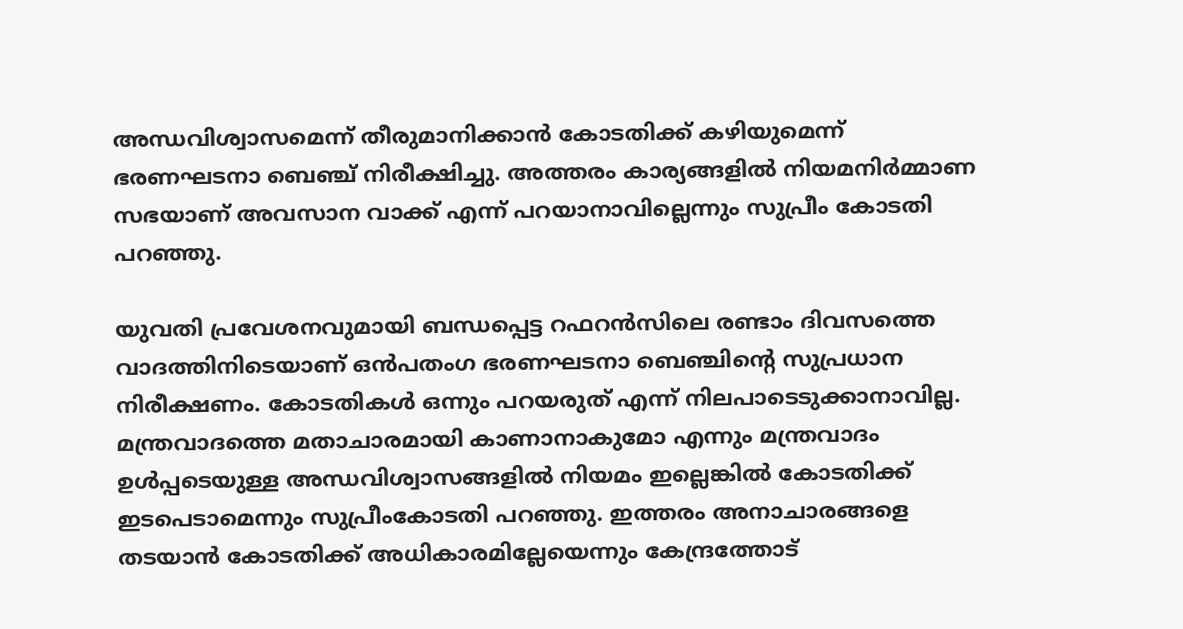അന്ധവിശ്വാസമെന്ന് തീരുമാനിക്കാന്‍ കോടതിക്ക് കഴിയുമെന്ന് ഭരണഘടനാ ബെഞ്ച് നിരീക്ഷിച്ചു. അത്തരം കാര്യങ്ങളില്‍ നിയമനിര്‍മ്മാണ സഭയാണ് അവസാന വാക്ക് എന്ന് പറയാനാവില്ലെന്നും സുപ്രീം കോടതി പറഞ്ഞു.

യുവതി പ്രവേശനവുമായി ബന്ധപ്പെട്ട റഫറന്‍സിലെ രണ്ടാം ദിവസത്തെ വാദത്തിനിടെയാണ് ഒന്‍പതംഗ ഭരണഘടനാ ബെഞ്ചിന്റെ സുപ്രധാന നിരീക്ഷണം. കോടതികള്‍ ഒന്നും പറയരുത് എന്ന് നിലപാടെടുക്കാനാവില്ല. മന്ത്രവാദത്തെ മതാചാരമായി കാണാനാകുമോ എന്നും മന്ത്രവാദം ഉള്‍പ്പടെയുള്ള അന്ധവിശ്വാസങ്ങളില്‍ നിയമം ഇല്ലെങ്കില്‍ കോടതിക്ക് ഇടപെടാമെന്നും സുപ്രീംകോടതി പറഞ്ഞു. ഇത്തരം അനാചാരങ്ങളെ തടയാന്‍ കോടതിക്ക് അധികാരമില്ലേയെന്നും കേന്ദ്രത്തോട്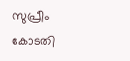സുപ്രീം കോടതി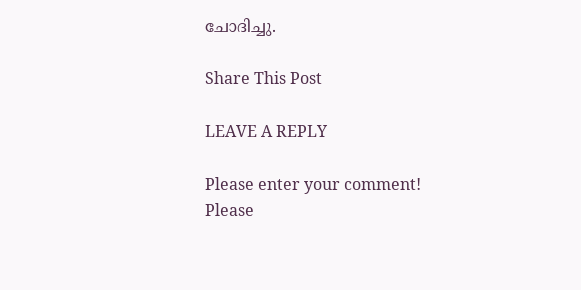ചോദിച്ചു.

Share This Post

LEAVE A REPLY

Please enter your comment!
Please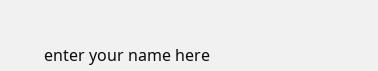enter your name here